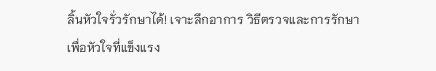ลิ้นหัวใจรั่วรักษาได้! เจาะลึกอาการ วิธีตรวจและการรักษาเพื่อหัวใจที่แข็งแรง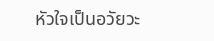หัวใจเป็นอวัยวะ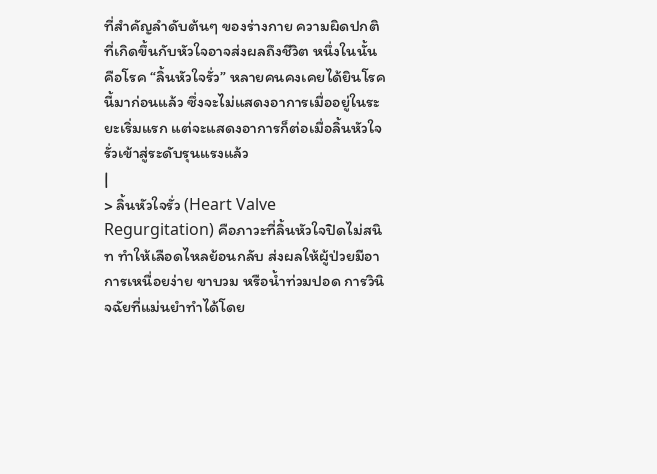ที่สำคัญลำดับต้นๆ ของร่างกาย ความผิดปกติที่เกิดขึ้นกับหัวใจอาจส่งผลถึงชีวิต หนึ่งในนั้นคือโรค “ลิ้นหัวใจรั่ว” หลายคนคงเคยได้ยินโรคนี้มาก่อนแล้ว ซึ่งจะไม่แสดงอาการเมื่ออยู่ในระยะเริ่มแรก แต่จะแสดงอาการก็ต่อเมื่อลิ้นหัวใจรั่วเข้าสู่ระดับรุนแรงแล้ว
|
> ลิ้นหัวใจรั่ว (Heart Valve Regurgitation) คือภาวะที่ลิ้นหัวใจปิดไม่สนิท ทำให้เลือดไหลย้อนกลับ ส่งผลให้ผู้ป่วยมีอาการเหนื่อยง่าย ขาบวม หรือน้ำท่วมปอด การวินิจฉัยที่แม่นยำทำได้โดย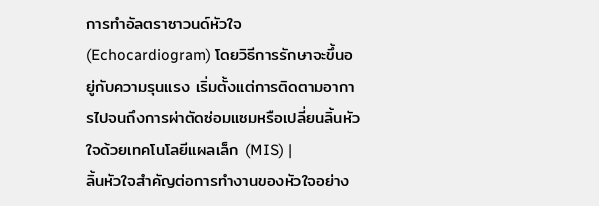การทำอัลตราซาวนด์หัวใจ (Echocardiogram) โดยวิธีการรักษาจะขึ้นอยู่กับความรุนแรง เริ่มตั้งแต่การติดตามอาการไปจนถึงการผ่าตัดซ่อมแซมหรือเปลี่ยนลิ้นหัวใจด้วยเทคโนโลยีแผลเล็ก (MIS) |
ลิ้นหัวใจสำคัญต่อการทำงานของหัวใจอย่าง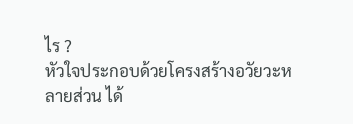ไร ?
หัวใจประกอบด้วยโครงสร้างอวัยวะหลายส่วน ได้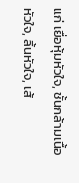แก่ เยื่อหุ้มหัวใจ, ชั้นกล้ามเนื้อหัวใจ, ลิ้นหัวใจ, เส้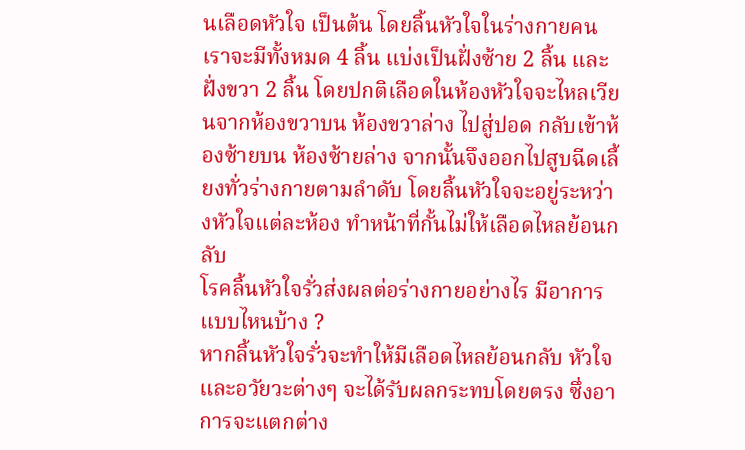นเลือดหัวใจ เป็นต้น โดยลิ้นหัวใจในร่างกายคนเราจะมีทั้งหมด 4 ลิ้น แบ่งเป็นฝั่งซ้าย 2 ลิ้น และฝั่งขวา 2 ลิ้น โดยปกติเลือดในห้องหัวใจจะไหลเวียนจากห้องขวาบน ห้องขวาล่าง ไปสู่ปอด กลับเข้าห้องซ้ายบน ห้องซ้ายล่าง จากนั้นจึงออกไปสูบฉีดเลี้ยงทั่วร่างกายตามลำดับ โดยลิ้นหัวใจจะอยู่ระหว่างหัวใจแต่ละห้อง ทำหน้าที่กั้นไม่ให้เลือดไหลย้อนกลับ
โรคลิ้นหัวใจรั่วส่งผลต่อร่างกายอย่างไร มีอาการแบบไหนบ้าง ?
หากลิ้นหัวใจรั่วจะทำให้มีเลือดไหลย้อนกลับ หัวใจและอวัยวะต่างๆ จะได้รับผลกระทบโดยตรง ซึ่งอาการจะแตกต่าง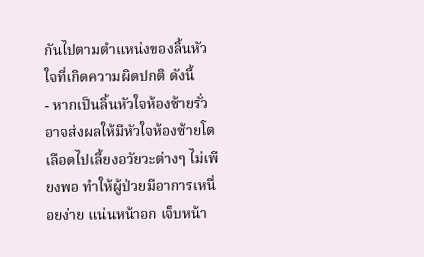กันไปตามตำแหน่งของลิ้นหัวใจที่เกิดความผิดปกติ ดังนี้
- หากเป็นลิ้นหัวใจห้องซ้ายรั่ว อาจส่งผลให้มีหัวใจห้องซ้ายโต เลือดไปเลี้ยงอวัยวะต่างๆ ไม่เพียงพอ ทำให้ผู้ป่วยมีอาการเหนื่อยง่าย แน่นหน้าอก เจ็บหน้า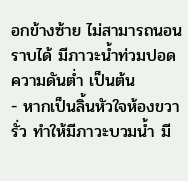อกข้างซ้าย ไม่สามารถนอนราบได้ มีภาวะน้ำท่วมปอด ความดันต่ำ เป็นต้น
- หากเป็นลิ้นหัวใจห้องขวารั่ว ทำให้มีภาวะบวมน้ำ มี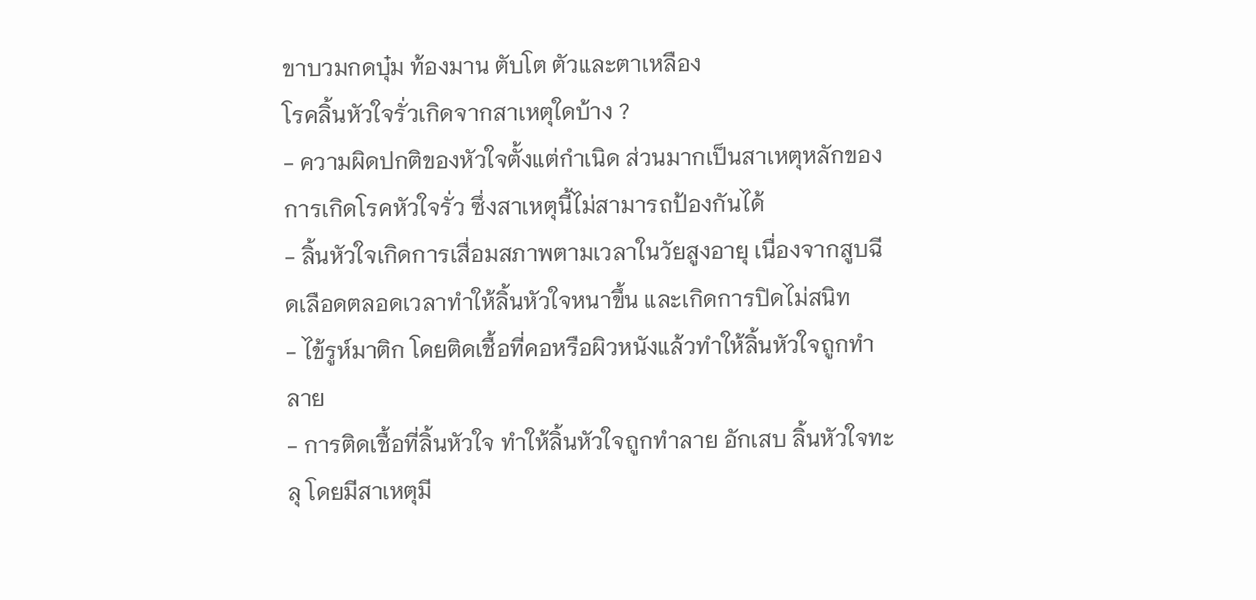ขาบวมกดบุ๋ม ท้องมาน ตับโต ตัวและตาเหลือง
โรคลิ้นหัวใจรั่วเกิดจากสาเหตุใดบ้าง ?
- ความผิดปกติของหัวใจตั้งแต่กำเนิด ส่วนมากเป็นสาเหตุหลักของการเกิดโรคหัวใจรั่ว ซึ่งสาเหตุนี้ไม่สามารถป้องกันได้
- ลิ้นหัวใจเกิดการเสื่อมสภาพตามเวลาในวัยสูงอายุ เนื่องจากสูบฉีดเลือดตลอดเวลาทำให้ลิ้นหัวใจหนาขึ้น และเกิดการปิดไม่สนิท
- ไข้รูห์มาติก โดยติดเชื้อที่คอหรือผิวหนังแล้วทำให้ลิ้นหัวใจถูกทำลาย
- การติดเชื้อที่ลิ้นหัวใจ ทำให้ลิ้นหัวใจถูกทำลาย อักเสบ ลิ้นหัวใจทะลุ โดยมีสาเหตุมี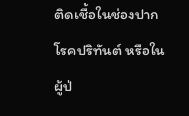ติดเชื้อในช่องปาก โรคปริทันต์ หรือในผู้ป่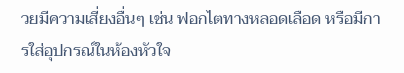วยมีความเสี่ยงอื่นๆ เช่น ฟอกไตทางหลอดเลือด หรือมีการใส่อุปกรณ์ในห้องหัวใจ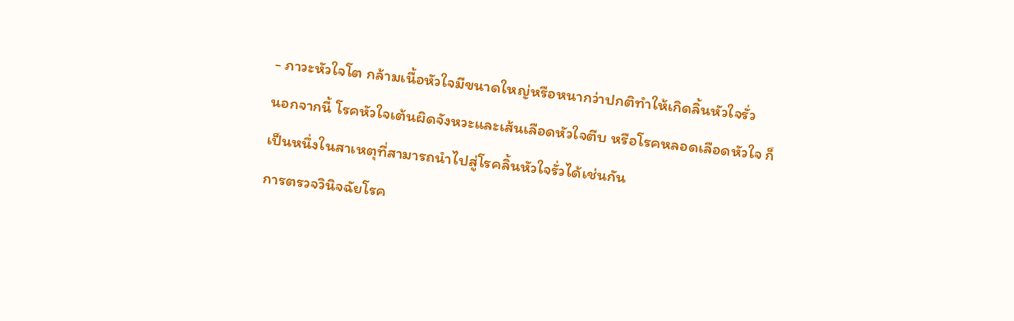- ภาวะหัวใจโต กล้ามเนื้อหัวใจมีขนาดใหญ่หรือหนากว่าปกติทำให้เกิดลิ้นหัวใจรั่ว
นอกจากนี้ โรคหัวใจเต้นผิดจังหวะและเส้นเลือดหัวใจตีบ หรือโรคหลอดเลือดหัวใจ ก็เป็นหนึ่งในสาเหตุที่สามารถนำไปสู่โรคลิ้นหัวใจรั่วได้เช่นกัน
การตรวจวินิจฉัยโรค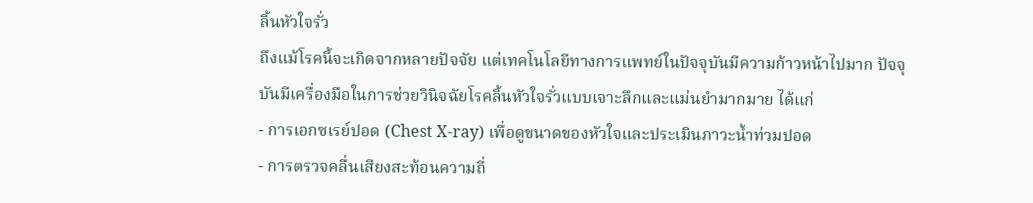ลิ้นหัวใจรั่ว
ถึงแม้โรคนี้จะเกิดจากหลายปัจจัย แต่เทคโนโลยีทางการแพทย์ในปัจจุบันมีความก้าวหน้าไปมาก ปัจจุบันมีเครื่องมือในการช่วยวินิจฉัยโรคลิ้นหัวใจรั่วแบบเจาะลึกและแม่นยำมากมาย ได้แก่
- การเอกซเรย์ปอด (Chest X-ray) เพื่อดูขนาดของหัวใจและประเมินภาวะน้ำท่วมปอด
- การตรวจคลื่นเสียงสะท้อนความถี่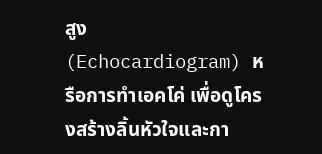สูง (Echocardiogram) หรือการทำเอคโค่ เพื่อดูโครงสร้างลิ้นหัวใจและกา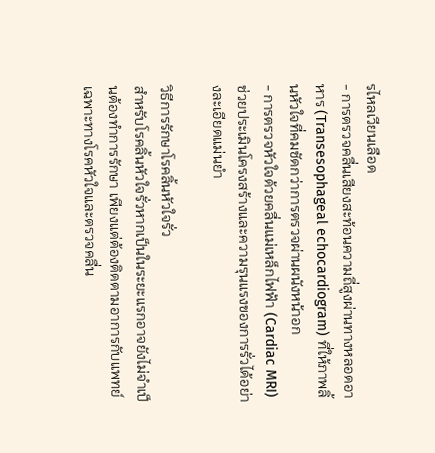รไหลเวียนเลือด
- การตรวจคลื่นเสียงสะท้อนความถี่สูงผ่านทางหลอดอาหาร (Transesophageal echocardiogram) ที่ให้ภาพลิ้นหัวใจที่คมชัดกว่าการตรวจผ่านผนังหน้าอก
- การตรวจหัวใจด้วยคลื่นแม่เหล็กไฟฟ้า (Cardiac MRI) ช่วยประเมินโครงสร้างและความรุนแรงของการรั่วได้อย่างละเอียดแม่นยำ

วิธีการรักษาโรคลิ้นหัวใจรั่ว
สำหรับโรคลิ้นหัวใจรั่วหากเป็นในระยะแรกอาจยังไม่จำเป็นต้องทำการรักษา เพียงแต่ต้องติดตามอาการกับแพทย์เฉพาะทางโรคหัวใจและตรวจคลื่น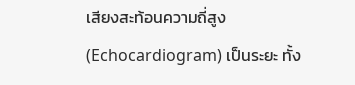เสียงสะท้อนความถี่สูง (Echocardiogram) เป็นระยะ ทั้ง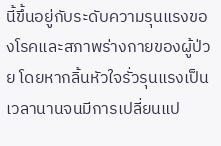นี้ขึ้นอยู่กับระดับความรุนแรงของโรคและสภาพร่างกายของผู้ป่วย โดยหากลิ้นหัวใจรั่วรุนแรงเป็นเวลานานจนมีการเปลี่ยนแป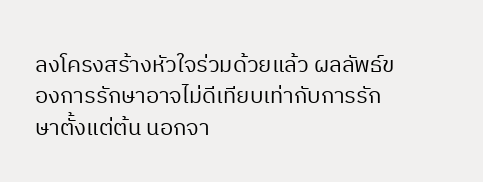ลงโครงสร้างหัวใจร่วมด้วยแล้ว ผลลัพธ์ของการรักษาอาจไม่ดีเทียบเท่ากับการรักษาตั้งแต่ต้น นอกจา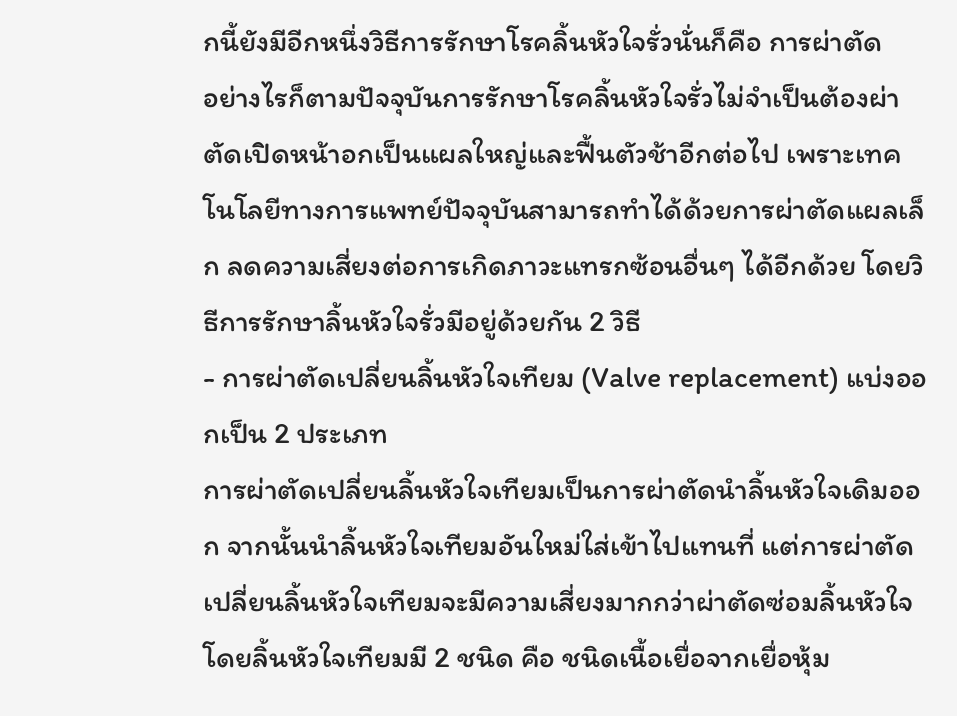กนี้ยังมีอีกหนึ่งวิธีการรักษาโรคลิ้นหัวใจรั่วนั่นก็คือ การผ่าตัด
อย่างไรก็ตามปัจจุบันการรักษาโรคลิ้นหัวใจรั่วไม่จำเป็นต้องผ่าตัดเปิดหน้าอกเป็นแผลใหญ่และฟื้นตัวช้าอีกต่อไป เพราะเทคโนโลยีทางการแพทย์ปัจจุบันสามารถทำได้ด้วยการผ่าตัดแผลเล็ก ลดความเสี่ยงต่อการเกิดภาวะแทรกซ้อนอื่นๆ ได้อีกด้วย โดยวิธีการรักษาลิ้นหัวใจรั่วมีอยู่ด้วยกัน 2 วิธี
- การผ่าตัดเปลี่ยนลิ้นหัวใจเทียม (Valve replacement) แบ่งออกเป็น 2 ประเภท
การผ่าตัดเปลี่ยนลิ้นหัวใจเทียมเป็นการผ่าตัดนำลิ้นหัวใจเดิมออก จากนั้นนำลิ้นหัวใจเทียมอันใหม่ใส่เข้าไปแทนที่ แต่การผ่าตัดเปลี่ยนลิ้นหัวใจเทียมจะมีความเสี่ยงมากกว่าผ่าตัดซ่อมลิ้นหัวใจ โดยลิ้นหัวใจเทียมมี 2 ชนิด คือ ชนิดเนื้อเยื่อจากเยื่อหุ้ม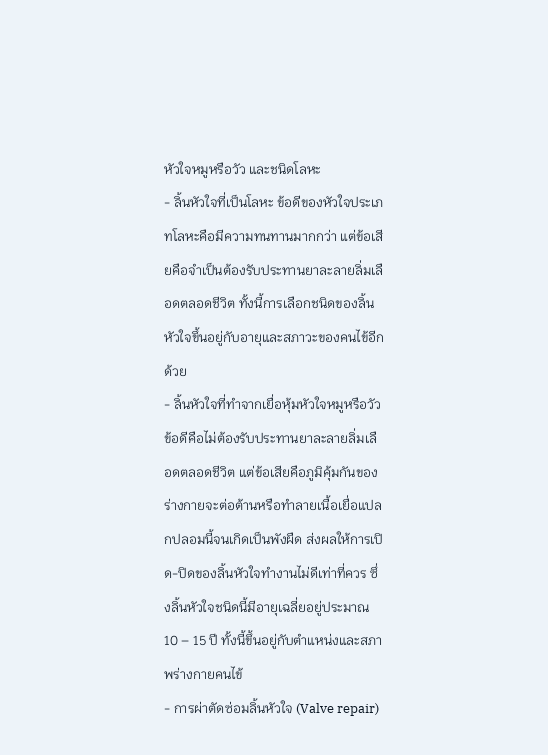หัวใจหมูหรือวัว และชนิดโลหะ
- ลิ้นหัวใจที่เป็นโลหะ ข้อดีของหัวใจประเภทโลหะคือมีความทนทานมากกว่า แต่ข้อเสียคือจำเป็นต้องรับประทานยาละลายลิ่มเลือดตลอดชีวิต ทั้งนี้การเลือกชนิดของลิ้นหัวใจขึ้นอยู่กับอายุและสภาวะของคนไข้อีกด้วย
- ลิ้นหัวใจที่ทำจากเยื่อหุ้มหัวใจหมูหรือวัว ข้อดีคือไม่ต้องรับประทานยาละลายลิ่มเลือดตลอดชีวิต แต่ข้อเสียคือภูมิคุ้มกันของร่างกายจะต่อต้านหรือทำลายเนื้อเยื่อแปลกปลอมนี้จนเกิดเป็นพังผืด ส่งผลให้การเปิด-ปิดของลิ้นหัวใจทำงานไม่ดีเท่าที่ควร ซึ่งลิ้นหัวใจชนิดนี้มีอายุเฉลี่ยอยู่ประมาณ 10 – 15 ปี ทั้งนี้ขึ้นอยู่กับตำแหน่งและสภาพร่างกายคนไข้
- การผ่าตัดซ่อมลิ้นหัวใจ (Valve repair)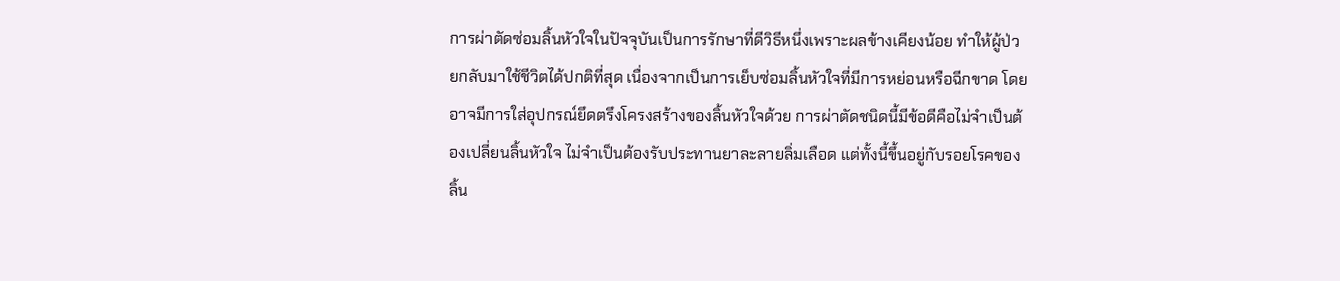การผ่าตัดซ่อมลิ้นหัวใจในปัจจุบันเป็นการรักษาที่ดีวิธีหนึ่งเพราะผลข้างเคียงน้อย ทำให้ผู้ป่วยกลับมาใช้ชีวิตได้ปกติที่สุด เนื่องจากเป็นการเย็บซ่อมลิ้นหัวใจที่มีการหย่อนหรือฉีกขาด โดยอาจมีการใส่อุปกรณ์ยึดตรึงโครงสร้างของลิ้นหัวใจด้วย การผ่าตัดชนิดนี้มีข้อดีคือไม่จำเป็นต้องเปลี่ยนลิ้นหัวใจ ไม่จำเป็นต้องรับประทานยาละลายลิ่มเลือด แต่ทั้งนี้ขึ้นอยู่กับรอยโรคของลิ้น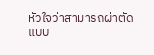หัวใจว่าสามารถผ่าตัดแบบ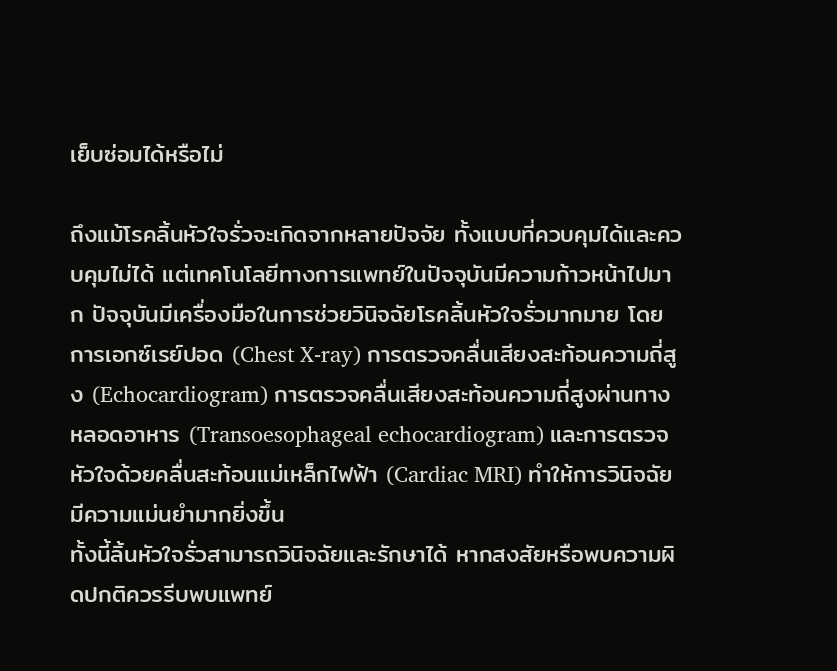เย็บซ่อมได้หรือไม่

ถึงแม้โรคลิ้นหัวใจรั่วจะเกิดจากหลายปัจจัย ทั้งแบบที่ควบคุมได้และควบคุมไม่ได้ แต่เทคโนโลยีทางการแพทย์ในปัจจุบันมีความก้าวหน้าไปมาก ปัจจุบันมีเครื่องมือในการช่วยวินิจฉัยโรคลิ้นหัวใจรั่วมากมาย โดยการเอกซ์เรย์ปอด (Chest X-ray) การตรวจคลื่นเสียงสะท้อนความถี่สูง (Echocardiogram) การตรวจคลื่นเสียงสะท้อนความถี่สูงผ่านทางหลอดอาหาร (Transoesophageal echocardiogram) และการตรวจหัวใจด้วยคลื่นสะท้อนแม่เหล็กไฟฟ้า (Cardiac MRI) ทำให้การวินิจฉัยมีความแม่นยำมากยิ่งขึ้น
ทั้งนี้ลิ้นหัวใจรั่วสามารถวินิจฉัยและรักษาได้ หากสงสัยหรือพบความผิดปกติควรรีบพบแพทย์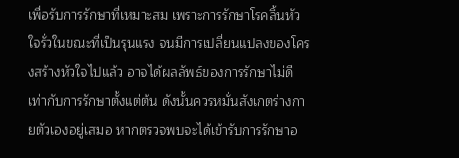เพื่อรับการรักษาที่เหมาะสม เพราะการรักษาโรคลิ้นหัวใจรั่วในขณะที่เป็นรุนแรง จนมีการเปลี่ยนแปลงของโครงสร้างหัวใจไปแล้ว อาจได้ผลลัพธ์ของการรักษาไม่ดีเท่ากับการรักษาตั้งแต่ต้น ดังนั้นควรหมั่นสังเกตร่างกายตัวเองอยู่เสมอ หากตรวจพบจะได้เข้ารับการรักษาอ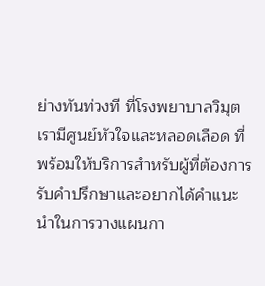ย่างทันท่วงที ที่โรงพยาบาลวิมุตเรามีศูนย์หัวใจและหลอดเลือด ที่พร้อมให้บริการสำหรับผู้ที่ต้องการรับคำปรึกษาและอยากได้คำแนะนำในการวางแผนกา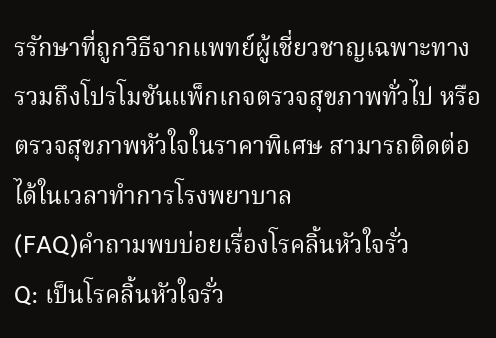รรักษาที่ถูกวิธีจากแพทย์ผู้เชี่ยวชาญเฉพาะทาง รวมถึงโปรโมชันแพ็กเกจตรวจสุขภาพทั่วไป หรือตรวจสุขภาพหัวใจในราคาพิเศษ สามารถติดต่อได้ในเวลาทำการโรงพยาบาล
(FAQ)คำถามพบบ่อยเรื่องโรคลิ้นหัวใจรั่ว
Q: เป็นโรคลิ้นหัวใจรั่ว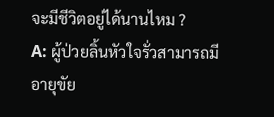จะมีชีวิตอยู่ได้นานไหม ?
A: ผู้ป่วยลิ้นหัวใจรั่วสามารถมีอายุขัย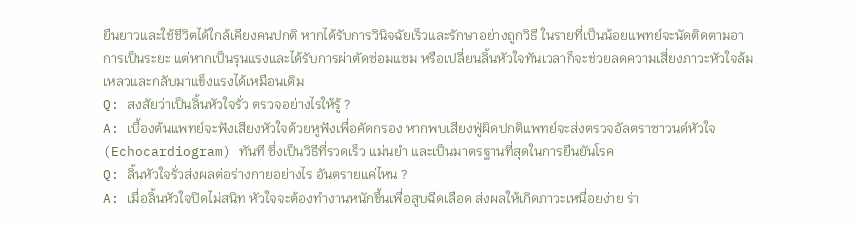ยืนยาวและใช้ชีวิตได้ใกล้เคียงคนปกติ หากได้รับการวินิจฉัยเร็วและรักษาอย่างถูกวิธี ในรายที่เป็นน้อยแพทย์จะนัดติดตามอาการเป็นระยะ แต่หากเป็นรุนแรงและได้รับการผ่าตัดซ่อมแซม หรือเปลี่ยนลิ้นหัวใจทันเวลาก็จะช่วยลดความเสี่ยงภาวะหัวใจล้มเหลวและกลับมาแข็งแรงได้เหมือนเดิม
Q: สงสัยว่าเป็นลิ้นหัวใจรั่ว ตรวจอย่างไรให้รู้ ?
A: เบื้องต้นแพทย์จะฟังเสียงหัวใจด้วยหูฟังเพื่อคัดกรอง หากพบเสียงฟู่ผิดปกติแพทย์จะส่งตรวจอัลตราซาวนด์หัวใจ (Echocardiogram) ทันที ซึ่งเป็นวิธีที่รวดเร็ว แม่นยำ และเป็นมาตรฐานที่สุดในการยืนยันโรค
Q: ลิ้นหัวใจรั่วส่งผลต่อร่างกายอย่างไร อันตรายแค่ไหน ?
A: เมื่อลิ้นหัวใจปิดไม่สนิท หัวใจจะต้องทำงานหนักขึ้นเพื่อสูบฉีดเลือด ส่งผลให้เกิดภาวะเหนื่อยง่าย ร่า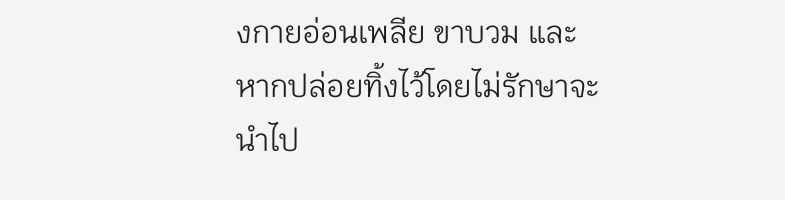งกายอ่อนเพลีย ขาบวม และหากปล่อยทิ้งไว้โดยไม่รักษาจะนำไป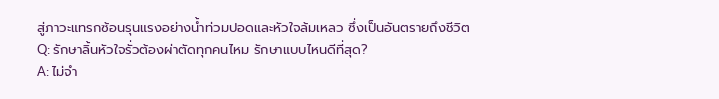สู่ภาวะแทรกซ้อนรุนแรงอย่างน้ำท่วมปอดและหัวใจล้มเหลว ซึ่งเป็นอันตรายถึงชีวิต
Q: รักษาลิ้นหัวใจรั่วต้องผ่าตัดทุกคนไหม รักษาแบบไหนดีที่สุด?
A: ไม่จำ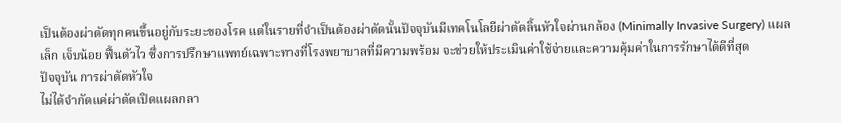เป็นต้องผ่าตัดทุกคนขึ้นอยู่กับระยะของโรค แต่ในรายที่จำเป็นต้องผ่าตัดนั้นปัจจุบันมีเทคโนโลยีผ่าตัดลิ้นหัวใจผ่านกล้อง (Minimally Invasive Surgery) แผลเล็ก เจ็บน้อย ฟื้นตัวไว ซึ่งการปรึกษาแพทย์เฉพาะทางที่โรงพยาบาลที่มีความพร้อม จะช่วยให้ประเมินค่าใช้จ่ายและความคุ้มค่าในการรักษาได้ดีที่สุด
ปัจจุบัน การผ่าตัดหัวใจ
ไม่ได้จำกัดแค่ผ่าตัดเปิดแผลกลา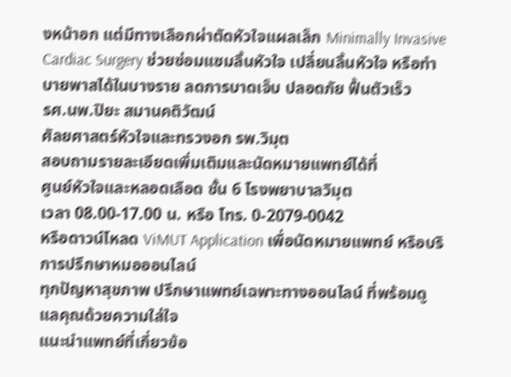งหน้าอก แต่มีทางเลือกผ่าตัดหัวใจแผลเล็ก Minimally Invasive Cardiac Surgery ช่วยซ่อมแซมลิ้นหัวใจ เปลี่ยนลิ้นหัวใจ หรือทำบายพาสได้ในบางราย ลดการบาดเจ็บ ปลอดภัย ฟื้นตัวเร็ว
รศ.นพ.ปิยะ สมานคติวัฒน์
ศัลยศาสตร์หัวใจและทรวงอก รพ.วิมุต
สอบถามรายละเอียดเพิ่มเติมและนัดหมายแพทย์ได้ที่
ศูนย์หัวใจและหลอดเลือด ชั้น 6 โรงพยาบาลวิมุต
เวลา 08.00-17.00 น. หรือ โทร. 0-2079-0042
หรือดาวน์โหลด ViMUT Application เพื่อนัดหมายแพทย์ หรือบริการปรึกษาหมอออนไลน์
ทุกปัญหาสุขภาพ ปรึกษาแพทย์เฉพาะทางออนไลน์ ที่พร้อมดูแลคุณด้วยความใส่ใจ
แนะนำแพทย์ที่เกี่ยวข้อ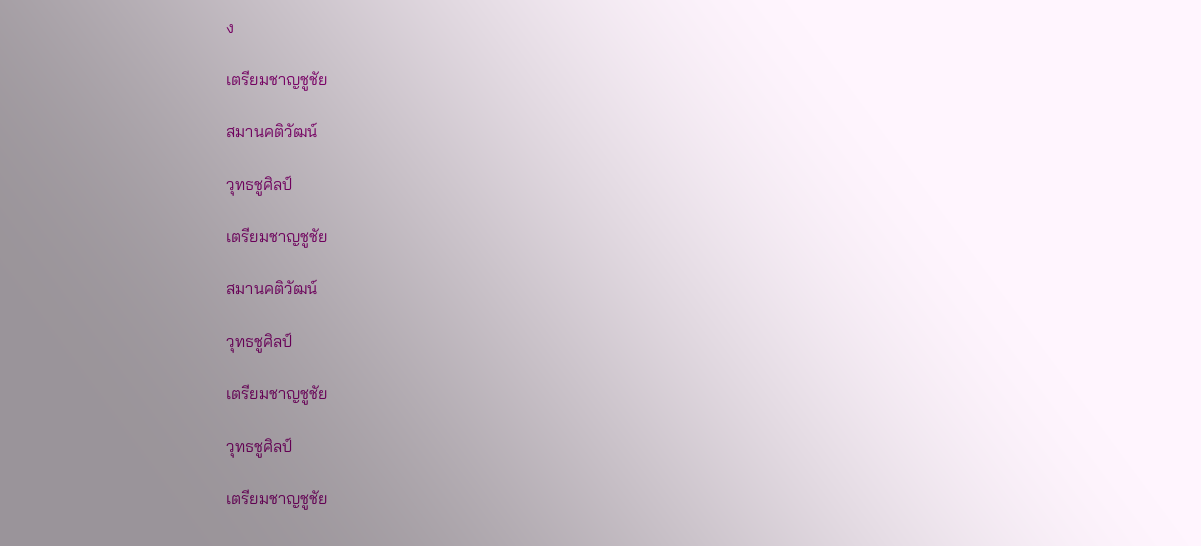ง

เตรียมชาญชูชัย

สมานคติวัฒน์

วุทธชูศิลป์

เตรียมชาญชูชัย

สมานคติวัฒน์

วุทธชูศิลป์

เตรียมชาญชูชัย

วุทธชูศิลป์

เตรียมชาญชูชัย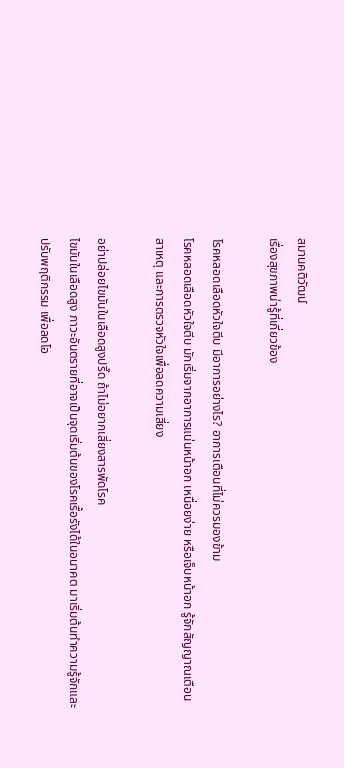สมานคติวัฒน์
เรื่องสุขภาพน่ารู้ที่เกี่ยวข้อง

โรคหลอดเลือดหัวใจตีบ มีอาการอย่างไร? อาการเตือนที่ไม่ควรมองข้าม
โรคหลอดเลือดหัวใจตีบ มักเริ่มจากอาการแน่นหน้าอก เหนื่อยง่าย หรือเจ็บหน้าอก รู้จักสัญญาณเตือน สาเหตุ และการตรวจหัวใจเพื่อลดความเสี่ยง

อย่าปล่อยไขมันในเลือดสูงปรี๊ด ถ้าไม่อยากเสี่ยงสารพัดโรค
ไขมันในเลือดสูง ภาวะอันตรายที่อาจเป็นจุดเริ่มต้นของโรคเรื้อรังได้ในอนาคต มาเริ่มต้นทำความรู้จักและปรับพฤติกรรม เพื่อลดโอ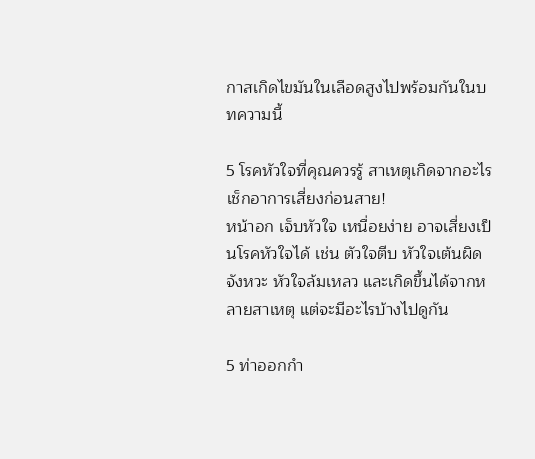กาสเกิดไขมันในเลือดสูงไปพร้อมกันในบทความนี้

5 โรคหัวใจที่คุณควรรู้ สาเหตุเกิดจากอะไร เช็กอาการเสี่ยงก่อนสาย!
หน้าอก เจ็บหัวใจ เหนื่อยง่าย อาจเสี่ยงเป็นโรคหัวใจได้ เช่น ตัวใจตีบ หัวใจเต้นผิดจังหวะ หัวใจล้มเหลว และเกิดขึ้นได้จากหลายสาเหตุ แต่จะมีอะไรบ้างไปดูกัน

5 ท่าออกกำ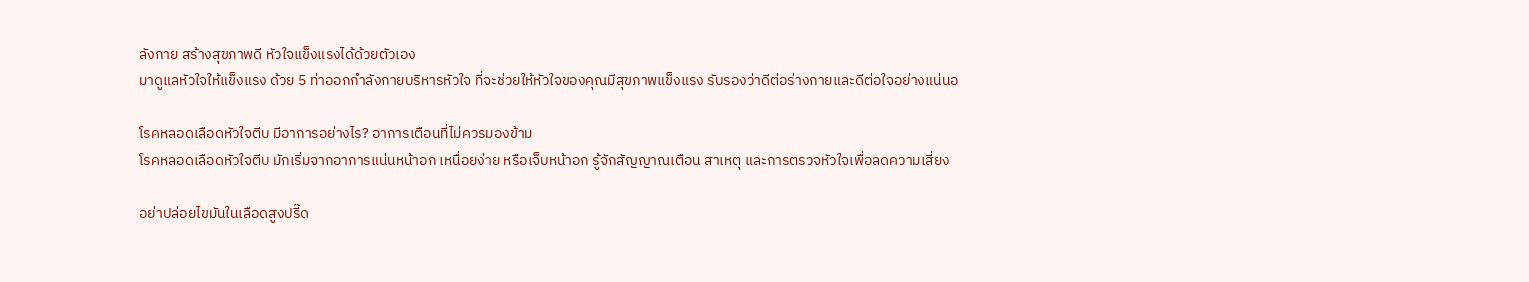ลังกาย สร้างสุขภาพดี หัวใจแข็งแรงได้ด้วยตัวเอง
มาดูแลหัวใจให้แข็งแรง ด้วย 5 ท่าออกกำลังกายบริหารหัวใจ ที่จะช่วยให้หัวใจของคุณมีสุขภาพแข็งแรง รับรองว่าดีต่อร่างกายและดีต่อใจอย่างแน่นอ

โรคหลอดเลือดหัวใจตีบ มีอาการอย่างไร? อาการเตือนที่ไม่ควรมองข้าม
โรคหลอดเลือดหัวใจตีบ มักเริ่มจากอาการแน่นหน้าอก เหนื่อยง่าย หรือเจ็บหน้าอก รู้จักสัญญาณเตือน สาเหตุ และการตรวจหัวใจเพื่อลดความเสี่ยง

อย่าปล่อยไขมันในเลือดสูงปรี๊ด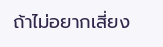ถ้าไม่อยากเสี่ยง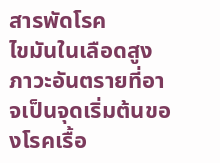สารพัดโรค
ไขมันในเลือดสูง ภาวะอันตรายที่อาจเป็นจุดเริ่มต้นของโรคเรื้อ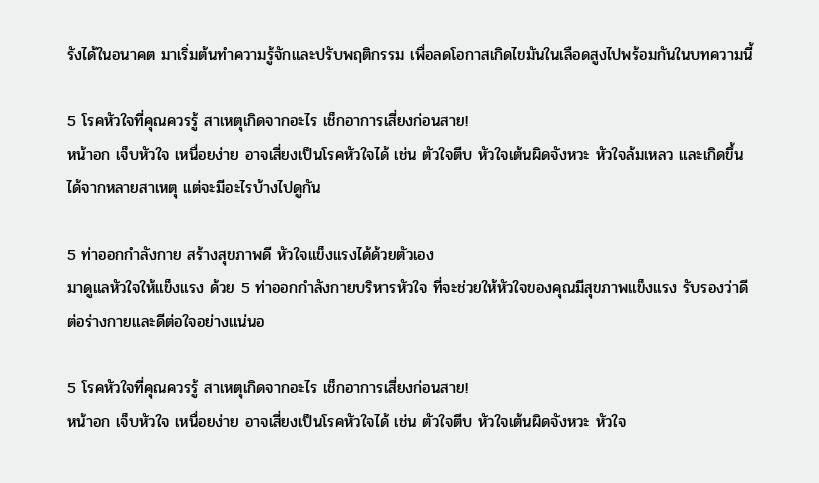รังได้ในอนาคต มาเริ่มต้นทำความรู้จักและปรับพฤติกรรม เพื่อลดโอกาสเกิดไขมันในเลือดสูงไปพร้อมกันในบทความนี้

5 โรคหัวใจที่คุณควรรู้ สาเหตุเกิดจากอะไร เช็กอาการเสี่ยงก่อนสาย!
หน้าอก เจ็บหัวใจ เหนื่อยง่าย อาจเสี่ยงเป็นโรคหัวใจได้ เช่น ตัวใจตีบ หัวใจเต้นผิดจังหวะ หัวใจล้มเหลว และเกิดขึ้นได้จากหลายสาเหตุ แต่จะมีอะไรบ้างไปดูกัน

5 ท่าออกกำลังกาย สร้างสุขภาพดี หัวใจแข็งแรงได้ด้วยตัวเอง
มาดูแลหัวใจให้แข็งแรง ด้วย 5 ท่าออกกำลังกายบริหารหัวใจ ที่จะช่วยให้หัวใจของคุณมีสุขภาพแข็งแรง รับรองว่าดีต่อร่างกายและดีต่อใจอย่างแน่นอ

5 โรคหัวใจที่คุณควรรู้ สาเหตุเกิดจากอะไร เช็กอาการเสี่ยงก่อนสาย!
หน้าอก เจ็บหัวใจ เหนื่อยง่าย อาจเสี่ยงเป็นโรคหัวใจได้ เช่น ตัวใจตีบ หัวใจเต้นผิดจังหวะ หัวใจ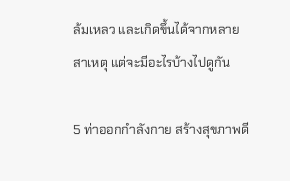ล้มเหลว และเกิดขึ้นได้จากหลายสาเหตุ แต่จะมีอะไรบ้างไปดูกัน

5 ท่าออกกำลังกาย สร้างสุขภาพดี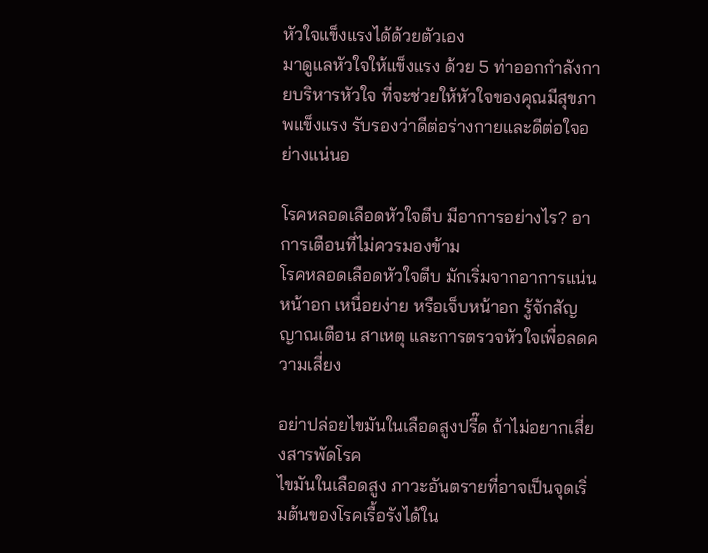หัวใจแข็งแรงได้ด้วยตัวเอง
มาดูแลหัวใจให้แข็งแรง ด้วย 5 ท่าออกกำลังกายบริหารหัวใจ ที่จะช่วยให้หัวใจของคุณมีสุขภาพแข็งแรง รับรองว่าดีต่อร่างกายและดีต่อใจอย่างแน่นอ

โรคหลอดเลือดหัวใจตีบ มีอาการอย่างไร? อาการเตือนที่ไม่ควรมองข้าม
โรคหลอดเลือดหัวใจตีบ มักเริ่มจากอาการแน่นหน้าอก เหนื่อยง่าย หรือเจ็บหน้าอก รู้จักสัญญาณเตือน สาเหตุ และการตรวจหัวใจเพื่อลดความเสี่ยง

อย่าปล่อยไขมันในเลือดสูงปรี๊ด ถ้าไม่อยากเสี่ยงสารพัดโรค
ไขมันในเลือดสูง ภาวะอันตรายที่อาจเป็นจุดเริ่มต้นของโรคเรื้อรังได้ใน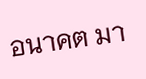อนาคต มา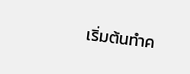เริ่มต้นทำค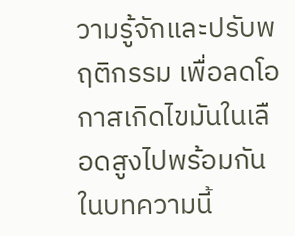วามรู้จักและปรับพฤติกรรม เพื่อลดโอกาสเกิดไขมันในเลือดสูงไปพร้อมกันในบทความนี้